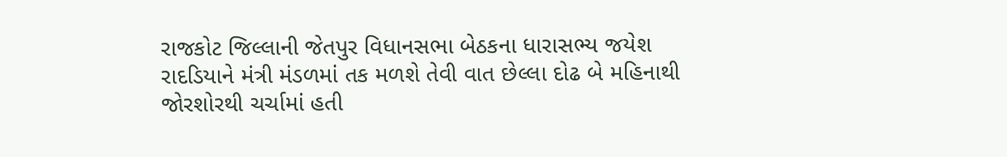રાજકોટ જિલ્લાની જેતપુર વિધાનસભા બેઠકના ધારાસભ્ય જયેશ રાદડિયાને મંત્રી મંડળમાં તક મળશે તેવી વાત છેલ્લા દોઢ બે મહિનાથી જોરશોરથી ચર્ચામાં હતી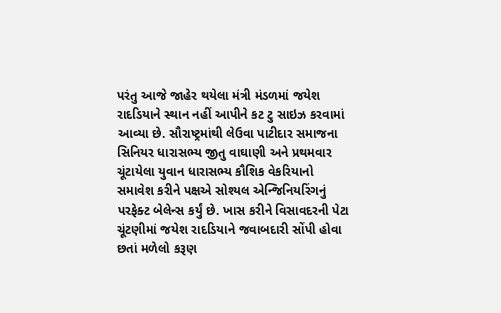પરંતુ આજે જાહેર થયેલા મંત્રી મંડળમાં જયેશ રાદડિયાને સ્થાન નહીં આપીને કટ ટુ સાઇઝ કરવામાં આવ્યા છે. સૌરાષ્ટ્રમાંથી લેઉવા પાટીદાર સમાજના સિનિયર ધારાસભ્ય જીતુ વાઘાણી અને પ્રથમવાર ચૂંટાયેલા યુવાન ધારાસભ્ય કૌશિક વેકરિયાનો સમાવેશ કરીને પક્ષએ સોશ્યલ એન્જિનિયરિંગનું પરફેક્ટ બેલેન્સ કર્યું છે. ખાસ કરીને વિસાવદરની પેટા ચૂંટણીમાં જયેશ રાદડિયાને જવાબદારી સોંપી હોવા છતાં મળેલો કરૂણ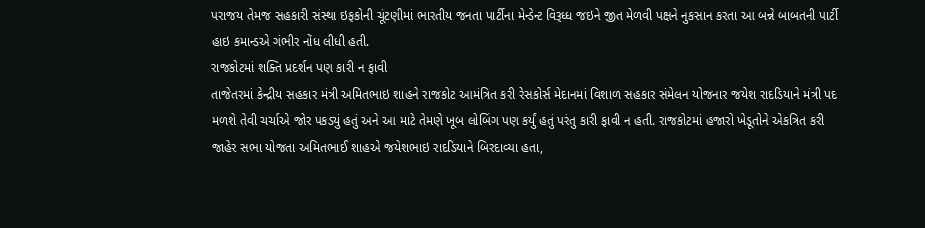પરાજય તેમજ સહકારી સંસ્થા ઇફકોની ચૂંટણીમાં ભારતીય જનતા પાર્ટીના મેન્ડેન્ટ વિરૂધ્ધ જઇને જીત મેળવી પક્ષને નુકસાન કરતા આ બન્ને બાબતની પાર્ટી હાઇ કમાન્ડએ ગંભીર નોંધ લીધી હતી.
રાજકોટમાં શક્તિ પ્રદર્શન પણ કારી ન ફાવી
તાજેતરમાં કેન્દ્રીય સહકાર મંત્રી અમિતભાઇ શાહને રાજકોટ આમંત્રિત કરી રેસકોર્સ મેદાનમાં વિશાળ સહકાર સંમેલન યોજનાર જયેશ રાદડિયાને મંત્રી પદ મળશે તેવી ચર્ચાએ જોર પકડ્યું હતું અને આ માટે તેમણે ખૂબ લોબિંગ પણ કર્યું હતું પરંતુ કારી ફાવી ન હતી. રાજકોટમાં હજારો ખેડૂતોને એકત્રિત કરી જાહેર સભા યોજતા અમિતભાઈ શાહએ જયેશભાઇ રાદડિયાને બિરદાવ્યા હતા,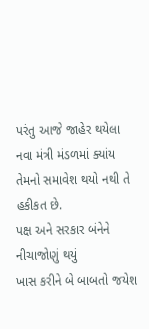પરંતુ આજે જાહેર થયેલા નવા મંત્રી મંડળમાં ક્યાંય તેમનો સમાવેશ થયો નથી તે હકીકત છે.
પક્ષ અને સરકાર બંનેને નીચાજોણું થયું
ખાસ કરીને બે બાબતો જયેશ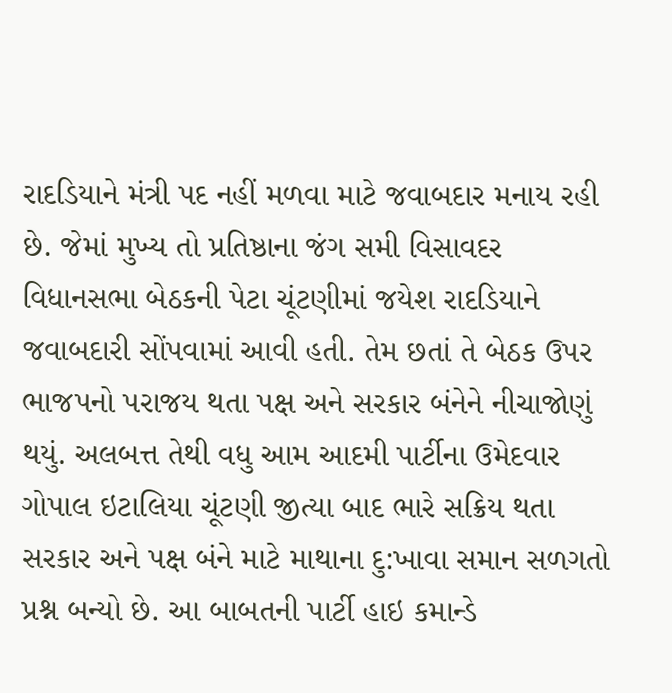રાદડિયાને મંત્રી પદ નહીં મળવા માટે જવાબદાર મનાય રહી છે. જેમાં મુખ્ય તો પ્રતિષ્ઠાના જંગ સમી વિસાવદર વિધાનસભા બેઠકની પેટા ચૂંટણીમાં જયેશ રાદડિયાને જવાબદારી સોંપવામાં આવી હતી. તેમ છતાં તે બેઠક ઉપર ભાજપનો પરાજય થતા પક્ષ અને સરકાર બંનેને નીચાજોણું થયું. અલબત્ત તેથી વધુ આમ આદમી પાર્ટીના ઉમેદવાર ગોપાલ ઇટાલિયા ચૂંટણી જીત્યા બાદ ભારે સક્રિય થતા સરકાર અને પક્ષ બંને માટે માથાના દુ:ખાવા સમાન સળગતો પ્રશ્ન બન્યો છે. આ બાબતની પાર્ટી હાઇ કમાન્ડે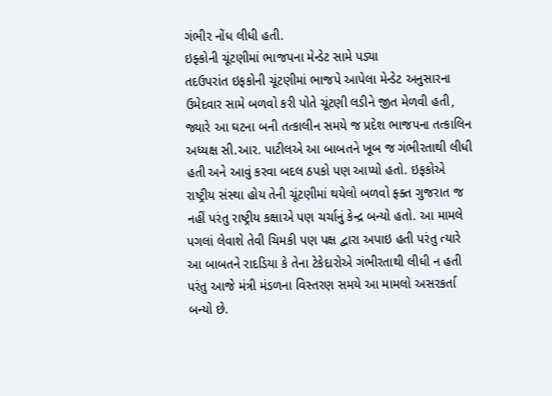ગંભીર નોંધ લીધી હતી.
ઇફ્કોની ચૂંટણીમાં ભાજપના મેન્ડેટ સામે પડ્યા
તદઉપરાંત ઇફકોની ચૂંટણીમાં ભાજપે આપેલા મેન્ડેટ અનુસારના ઉમેદવાર સામે બળવો કરી પોતે ચૂંટણી લડીને જીત મેળવી હતી, જ્યારે આ ઘટના બની તત્કાલીન સમયે જ પ્રદેશ ભાજપના તત્કાલિન અધ્યક્ષ સી.આર. પાટીલએ આ બાબતને ખૂબ જ ગંભીરતાથી લીધી હતી અને આવું કરવા બદલ ઠપકો પણ આપ્યો હતો. ઇફકોએ રાષ્ટ્રીય સંસ્થા હોય તેની ચૂંટણીમાં થયેલો બળવો ફ્ક્ત ગુજરાત જ નહીં પરંતુ રાષ્ટ્રીય કક્ષાએ પણ ચર્ચાનું કેન્દ્ર બન્યો હતો. આ મામલે પગલાં લેવાશે તેવી ચિમકી પણ પક્ષ દ્વારા અપાઇ હતી પરંતુ ત્યારે આ બાબતને રાદડિયા કે તેના ટેકેદારોએ ગંભીરતાથી લીધી ન હતી પરંતુ આજે મંત્રી મંડળના વિસ્તરણ સમયે આ મામલો અસરકર્તા બન્યો છે.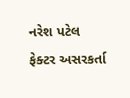નરેશ પટેલ ફેક્ટર અસરકર્તા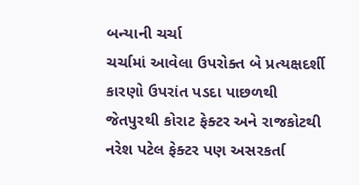બન્યાની ચર્ચા
ચર્ચામાં આવેલા ઉપરોક્ત બે પ્રત્યક્ષદર્શી કારણો ઉપરાંત પડદા પાછળથી જેતપુરથી કોરાટ ફેક્ટર અને રાજકોટથી નરેશ પટેલ ફેક્ટર પણ અસરકર્તા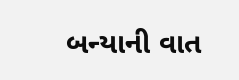બન્યાની વાત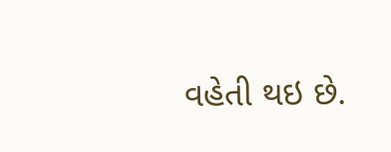વહેતી થઇ છે.